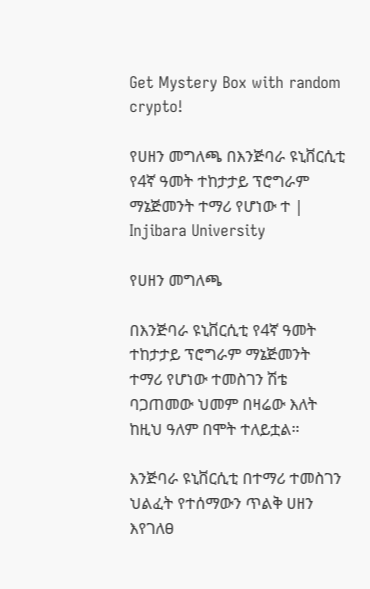Get Mystery Box with random crypto!

የሀዘን መግለጫ በእንጅባራ ዩኒቨርሲቲ የ4ኛ ዓመት ተከታታይ ፕሮግራም ማኔጅመንት ተማሪ የሆነው ተ | Injibara University

የሀዘን መግለጫ

በእንጅባራ ዩኒቨርሲቲ የ4ኛ ዓመት ተከታታይ ፕሮግራም ማኔጅመንት ተማሪ የሆነው ተመስገን ሽቴ ባጋጠመው ህመም በዛሬው እለት ከዚህ ዓለም በሞት ተለይቷል።

እንጅባራ ዩኒቨርሲቲ በተማሪ ተመስገን ህልፈት የተሰማውን ጥልቅ ሀዘን እየገለፀ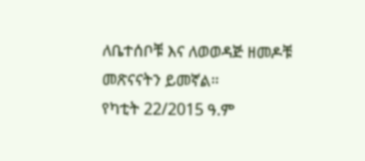ለቤተሰቦቹ እና ለወወዳጅ ዘመዶቹ መጽናናትን ይመኛል።
የካቲት 22/2015 ዓ.ም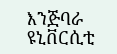እንጅባራ ዩኒቨርሲቲ